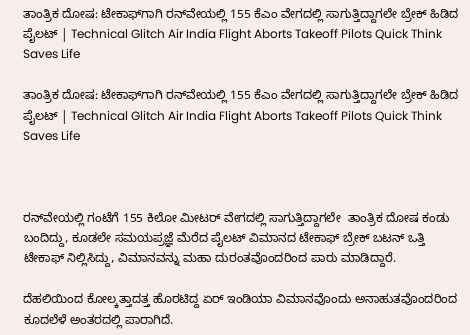ತಾಂತ್ರಿಕ ದೋಷ: ಟೇಕಾಫ್‌ಗಾಗಿ ರನ್‌ವೇಯಲ್ಲಿ 155 ಕೆಎಂ ವೇಗದಲ್ಲಿ ಸಾಗುತ್ತಿದ್ದಾಗಲೇ ಬ್ರೇಕ್ ಹಿಡಿದ ಪೈಲಟ್‌ | Technical Glitch Air India Flight Aborts Takeoff Pilots Quick Think Saves Life

ತಾಂತ್ರಿಕ ದೋಷ: ಟೇಕಾಫ್‌ಗಾಗಿ ರನ್‌ವೇಯಲ್ಲಿ 155 ಕೆಎಂ ವೇಗದಲ್ಲಿ ಸಾಗುತ್ತಿದ್ದಾಗಲೇ ಬ್ರೇಕ್ ಹಿಡಿದ ಪೈಲಟ್‌ | Technical Glitch Air India Flight Aborts Takeoff Pilots Quick Think Saves Life



ರನ್‌ವೇಯಲ್ಲಿ ಗಂಟೆಗೆ 155 ಕಿಲೋ ಮೀಟರ್‌ ವೇಗದಲ್ಲಿ ಸಾಗುತ್ತಿದ್ದಾಗಲೇ  ತಾಂತ್ರಿಕ ದೋಷ ಕಂಡು ಬಂದಿದ್ದು, ಕೂಡಲೇ ಸಮಯಪ್ರಜ್ಞೆ ಮೆರೆದ ಪೈಲಟ್‌ ವಿಮಾನದ ಟೇಕಾಫ್ ಬ್ರೇಕ್ ಬಟನ್ ಒತ್ತಿ ಟೇಕಾಫ್ ನಿಲ್ಲಿಸಿದ್ದು, ವಿಮಾನವನ್ನು ಮಹಾ ದುರಂತವೊಂದರಿಂದ ಪಾರು ಮಾಡಿದ್ದಾರೆ.

ದೆಹಲಿಯಿಂದ ಕೋಲ್ಕತ್ತಾದತ್ತ ಹೊರಟಿದ್ದ ಏರ್ ಇಂಡಿಯಾ ವಿಮಾನವೊಂದು ಅನಾಹುತವೊಂದರಿಂದ ಕೂದಲೆಳೆ ಅಂತರದಲ್ಲಿ ಪಾರಾಗಿದೆ.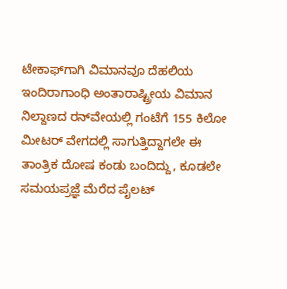ಟೇಕಾಫ್‌ಗಾಗಿ ವಿಮಾನವೂ ದೆಹಲಿಯ ಇಂದಿರಾಗಾಂಧಿ ಅಂತಾರಾಷ್ಟ್ರೀಯ ವಿಮಾನ ನಿಲ್ದಾಣದ ರನ್‌ವೇಯಲ್ಲಿ ಗಂಟೆಗೆ 155 ಕಿಲೋ ಮೀಟರ್‌ ವೇಗದಲ್ಲಿ ಸಾಗುತ್ತಿದ್ದಾಗಲೇ ಈ ತಾಂತ್ರಿಕ ದೋಷ ಕಂಡು ಬಂದಿದ್ದು, ಕೂಡಲೇ ಸಮಯಪ್ರಜ್ಞೆ ಮೆರೆದ ಪೈಲಟ್‌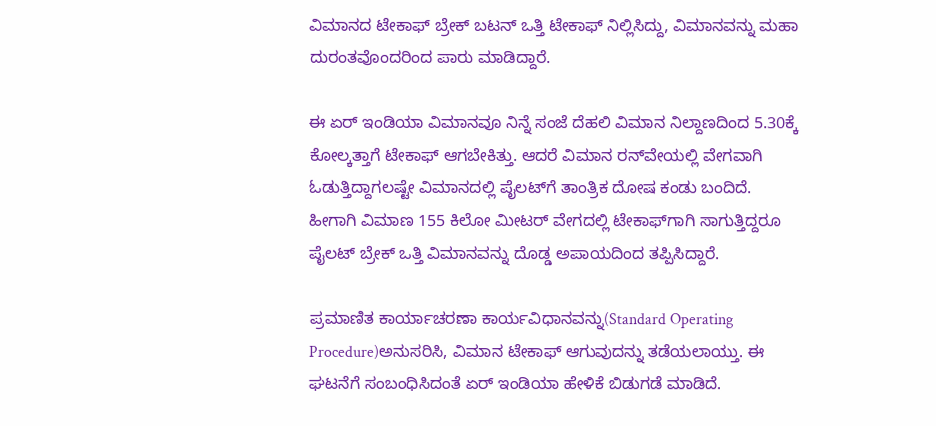ವಿಮಾನದ ಟೇಕಾಫ್ ಬ್ರೇಕ್ ಬಟನ್ ಒತ್ತಿ ಟೇಕಾಫ್ ನಿಲ್ಲಿಸಿದ್ದು, ವಿಮಾನವನ್ನು ಮಹಾ ದುರಂತವೊಂದರಿಂದ ಪಾರು ಮಾಡಿದ್ದಾರೆ.

ಈ ಏರ್ ಇಂಡಿಯಾ ವಿಮಾನವೂ ನಿನ್ನೆ ಸಂಜೆ ದೆಹಲಿ ವಿಮಾನ ನಿಲ್ದಾಣದಿಂದ 5.30ಕ್ಕೆ ಕೋಲ್ಕತ್ತಾಗೆ ಟೇಕಾಫ್ ಆಗಬೇಕಿತ್ತು. ಆದರೆ ವಿಮಾನ ರನ್‌ವೇಯಲ್ಲಿ ವೇಗವಾಗಿ ಓಡುತ್ತಿದ್ದಾಗಲಷ್ಟೇ ವಿಮಾನದಲ್ಲಿ ಪೈಲಟ್‌ಗೆ ತಾಂತ್ರಿಕ ದೋಷ ಕಂಡು ಬಂದಿದೆ. ಹೀಗಾಗಿ ವಿಮಾಣ 155 ಕಿಲೋ ಮೀಟರ್ ವೇಗದಲ್ಲಿ ಟೇಕಾಫ್‌ಗಾಗಿ ಸಾಗುತ್ತಿದ್ದರೂ ಪೈಲಟ್‌ ಬ್ರೇಕ್ ಒತ್ತಿ ವಿಮಾನವನ್ನು ದೊಡ್ಡ ಅಪಾಯದಿಂದ ತಪ್ಪಿಸಿದ್ದಾರೆ.

ಪ್ರಮಾಣಿತ ಕಾರ್ಯಾಚರಣಾ ಕಾರ್ಯವಿಧಾನವನ್ನು(Standard Operating Procedure)ಅನುಸರಿಸಿ, ವಿಮಾನ ಟೇಕಾಫ್ ಆಗುವುದನ್ನು ತಡೆಯಲಾಯ್ತು. ಈ ಘಟನೆಗೆ ಸಂಬಂಧಿಸಿದಂತೆ ಏರ್ ಇಂಡಿಯಾ ಹೇಳಿಕೆ ಬಿಡುಗಡೆ ಮಾಡಿದೆ.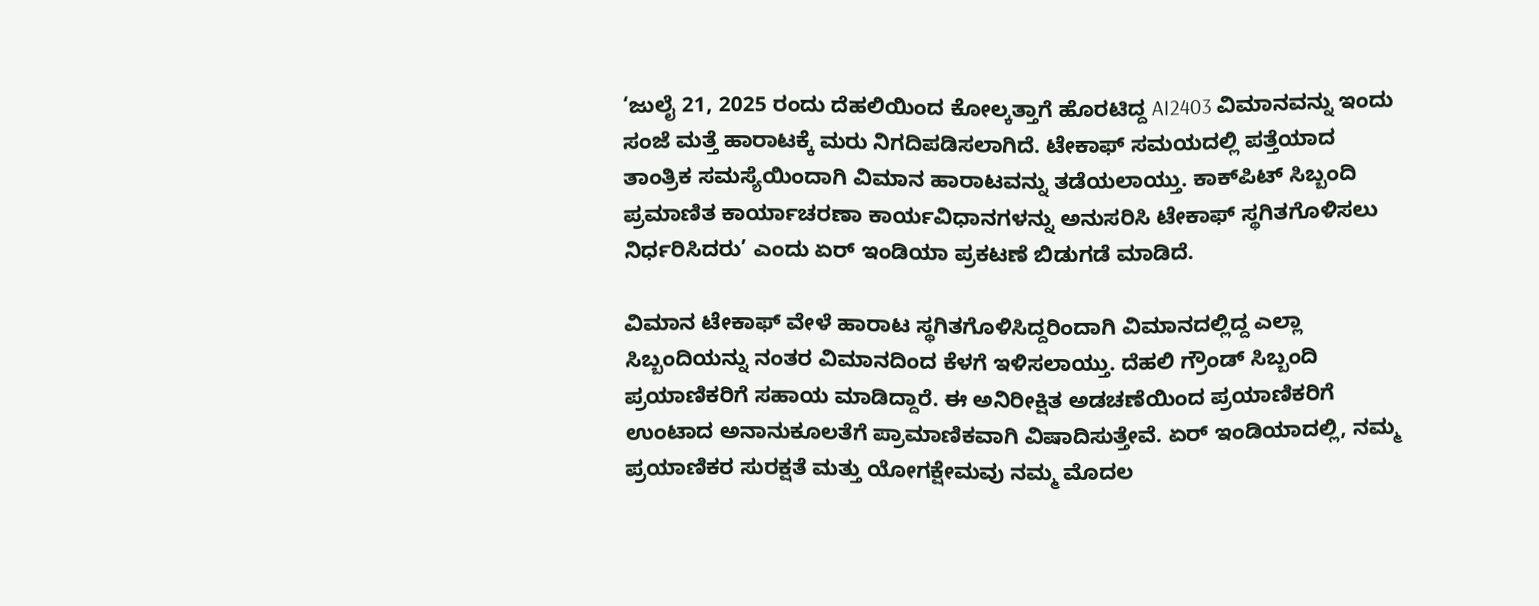‘ಜುಲೈ 21, 2025 ರಂದು ದೆಹಲಿಯಿಂದ ಕೋಲ್ಕತ್ತಾಗೆ ಹೊರಟಿದ್ದ AI2403 ವಿಮಾನವನ್ನು ಇಂದು ಸಂಜೆ ಮತ್ತೆ ಹಾರಾಟಕ್ಕೆ ಮರು ನಿಗದಿಪಡಿಸಲಾಗಿದೆ. ಟೇಕಾಫ್ ಸಮಯದಲ್ಲಿ ಪತ್ತೆಯಾದ ತಾಂತ್ರಿಕ ಸಮಸ್ಯೆಯಿಂದಾಗಿ ವಿಮಾನ ಹಾರಾಟವನ್ನು ತಡೆಯಲಾಯ್ತು. ಕಾಕ್‌ಪಿಟ್ ಸಿಬ್ಬಂದಿ ಪ್ರಮಾಣಿತ ಕಾರ್ಯಾಚರಣಾ ಕಾರ್ಯವಿಧಾನಗಳನ್ನು ಅನುಸರಿಸಿ ಟೇಕಾಫ್ ಸ್ಥಗಿತಗೊಳಿಸಲು ನಿರ್ಧರಿಸಿದರು’ ಎಂದು ಏರ್ ಇಂಡಿಯಾ ಪ್ರಕಟಣೆ ಬಿಡುಗಡೆ ಮಾಡಿದೆ.

ವಿಮಾನ ಟೇಕಾಫ್ ವೇಳೆ ಹಾರಾಟ ಸ್ಥಗಿತಗೊಳಿಸಿದ್ದರಿಂದಾಗಿ ವಿಮಾನದಲ್ಲಿದ್ದ ಎಲ್ಲಾ ಸಿಬ್ಬಂದಿಯನ್ನು ನಂತರ ವಿಮಾನದಿಂದ ಕೆಳಗೆ ಇಳಿಸಲಾಯ್ತು. ದೆಹಲಿ ಗ್ರೌಂಡ್ ಸಿಬ್ಬಂದಿ ಪ್ರಯಾಣಿಕರಿಗೆ ಸಹಾಯ ಮಾಡಿದ್ದಾರೆ. ಈ ಅನಿರೀಕ್ಷಿತ ಅಡಚಣೆಯಿಂದ ಪ್ರಯಾಣಿಕರಿಗೆ ಉಂಟಾದ ಅನಾನುಕೂಲತೆಗೆ ಪ್ರಾಮಾಣಿಕವಾಗಿ ವಿಷಾದಿಸುತ್ತೇವೆ. ಏರ್ ಇಂಡಿಯಾದಲ್ಲಿ, ನಮ್ಮ ಪ್ರಯಾಣಿಕರ ಸುರಕ್ಷತೆ ಮತ್ತು ಯೋಗಕ್ಷೇಮವು ನಮ್ಮ ಮೊದಲ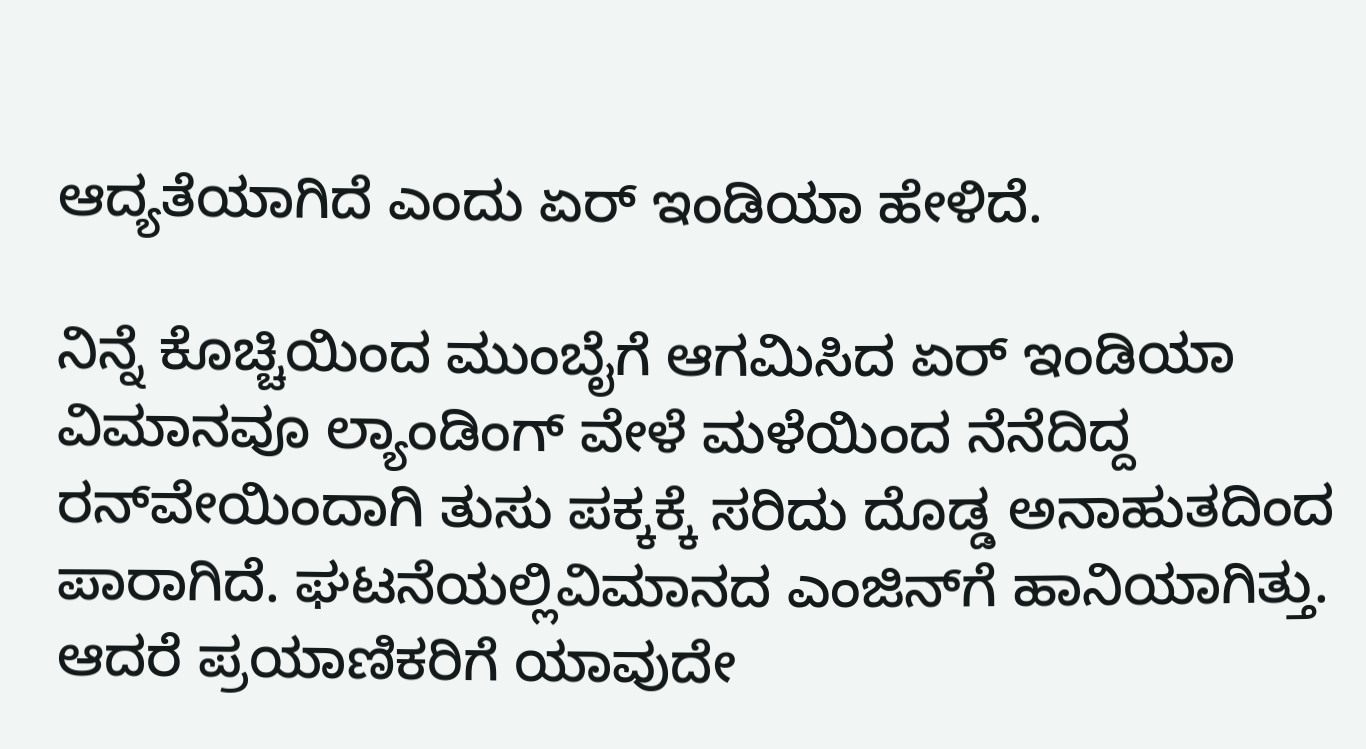ಆದ್ಯತೆಯಾಗಿದೆ ಎಂದು ಏರ್ ಇಂಡಿಯಾ ಹೇಳಿದೆ.

ನಿನ್ನೆ ಕೊಚ್ಚಿಯಿಂದ ಮುಂಬೈಗೆ ಆಗಮಿಸಿದ ಏರ್ ಇಂಡಿಯಾ ವಿಮಾನವೂ ಲ್ಯಾಂಡಿಂಗ್ ವೇಳೆ ಮಳೆಯಿಂದ ನೆನೆದಿದ್ದ ರನ್‌ವೇಯಿಂದಾಗಿ ತುಸು ಪಕ್ಕಕ್ಕೆ ಸರಿದು ದೊಡ್ಡ ಅನಾಹುತದಿಂದ ಪಾರಾಗಿದೆ. ಘಟನೆಯಲ್ಲಿವಿಮಾನದ ಎಂಜಿನ್‌ಗೆ ಹಾನಿಯಾಗಿತ್ತು. ಆದರೆ ಪ್ರಯಾಣಿಕರಿಗೆ ಯಾವುದೇ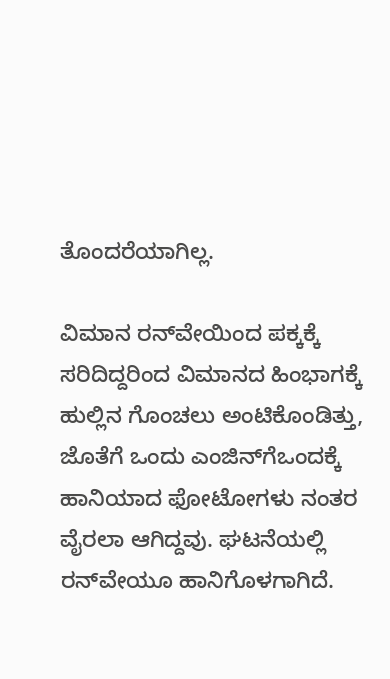ತೊಂದರೆಯಾಗಿಲ್ಲ.

ವಿಮಾನ ರನ್‌ವೇಯಿಂದ ಪಕ್ಕಕ್ಕೆ ಸರಿದಿದ್ದರಿಂದ ವಿಮಾನದ ಹಿಂಭಾಗಕ್ಕೆ ಹುಲ್ಲಿನ ಗೊಂಚಲು ಅಂಟಿಕೊಂಡಿತ್ತು, ಜೊತೆಗೆ ಒಂದು ಎಂಜಿನ್‌ಗೆಒಂದಕ್ಕೆ ಹಾನಿಯಾದ ಫೋಟೋಗಳು ನಂತರ ವೈರಲಾ ಆಗಿದ್ದವು. ಘಟನೆಯಲ್ಲಿ ರನ್‌ವೇಯೂ ಹಾನಿಗೊಳಗಾಗಿದೆ.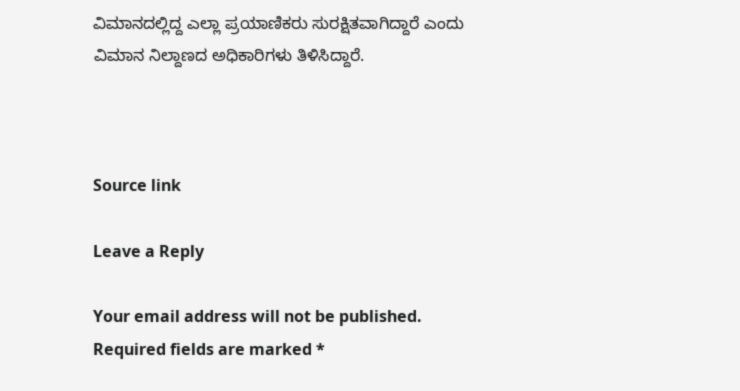ವಿಮಾನದಲ್ಲಿದ್ದ ಎಲ್ಲಾ ಪ್ರಯಾಣಿಕರು ಸುರಕ್ಷಿತವಾಗಿದ್ದಾರೆ ಎಂದು ವಿಮಾನ ನಿಲ್ದಾಣದ ಅಧಿಕಾರಿಗಳು ತಿಳಿಸಿದ್ದಾರೆ.



Source link

Leave a Reply

Your email address will not be published. Required fields are marked *